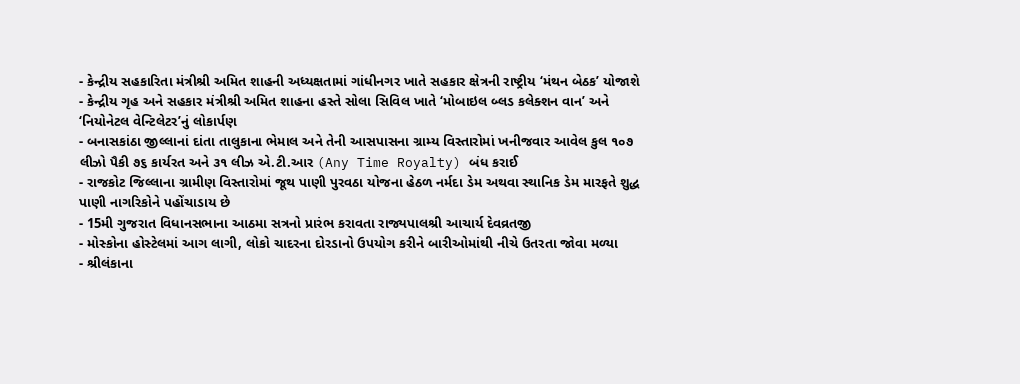- કેન્દ્રીય સહકારિતા મંત્રીશ્રી અમિત શાહની અધ્યક્ષતામાં ગાંધીનગર ખાતે સહકાર ક્ષેત્રની રાષ્ટ્રીય ‘મંથન બેઠક’ યોજાશે
- કેન્દ્રીય ગૃહ અને સહકાર મંત્રીશ્રી અમિત શાહના હસ્તે સોલા સિવિલ ખાતે ‘મોબાઇલ બ્લડ કલેક્શન વાન’ અને ‘નિયોનેટલ વેન્ટિલેટર’નું લોકાર્પણ
- બનાસકાંઠા જીલ્લાનાં દાંતા તાલુકાના ભેમાલ અને તેની આસપાસના ગ્રામ્ય વિસ્તારોમાં ખનીજવાર આવેલ કુલ ૧૦૭ લીઝો પૈકી ૭૬ કાર્યરત અને ૩૧ લીઝ એ.ટી.આર (Any Time Royalty) બંધ કરાઈ
- રાજકોટ જિલ્લાના ગ્રામીણ વિસ્તારોમાં જૂથ પાણી પુરવઠા યોજના હેઠળ નર્મદા ડેમ અથવા સ્થાનિક ડેમ મારફતે શુદ્ધ પાણી નાગરિકોને પહોંચાડાય છે
- 15મી ગુજરાત વિધાનસભાના આઠમા સત્રનો પ્રારંભ કરાવતા રાજ્યપાલશ્રી આચાર્ય દેવવ્રતજી
- મોસ્કોના હોસ્ટેલમાં આગ લાગી, લોકો ચાદરના દોરડાનો ઉપયોગ કરીને બારીઓમાંથી નીચે ઉતરતા જોવા મળ્યા
- શ્રીલંકાના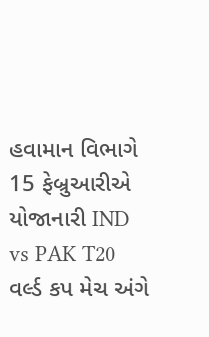હવામાન વિભાગે 15 ફેબ્રુઆરીએ યોજાનારી IND vs PAK T20 વર્લ્ડ કપ મેચ અંગે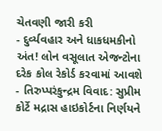ચેતવણી જારી કરી
- દુર્વ્યવહાર અને ધાકધમકીનો અંત! લોન વસૂલાત એજન્ટોના દરેક કોલ રેકોર્ડ કરવામાં આવશે
- તિરુપ્પરંકુન્દ્રમ વિવાદ: સુપ્રીમ કોર્ટે મદ્રાસ હાઇકોર્ટના નિર્ણયને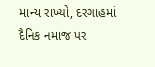માન્ય રાખ્યો, દરગાહમાં દૈનિક નમાજ પર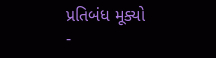પ્રતિબંધ મૂક્યો
-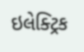ઇલેક્ટ્રિક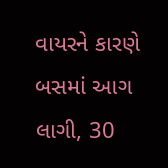વાયરને કારણે બસમાં આગ લાગી, 30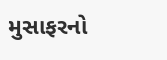મુસાફરનો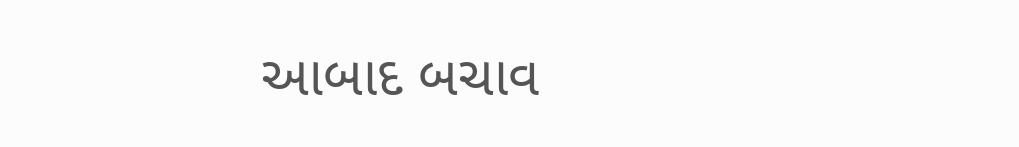આબાદ બચાવ